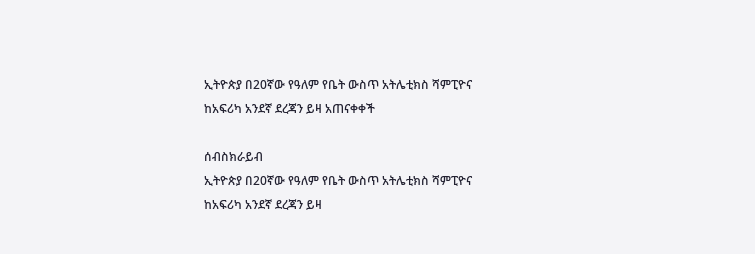ኢትዮጵያ በ20ኛው የዓለም የቤት ውስጥ አትሌቲክስ ሻምፒዮና ከአፍሪካ አንደኛ ደረጃን ይዛ አጠናቀቀች

ሰብስክራይብ
ኢትዮጵያ በ20ኛው የዓለም የቤት ውስጥ አትሌቲክስ ሻምፒዮና ከአፍሪካ አንደኛ ደረጃን ይዛ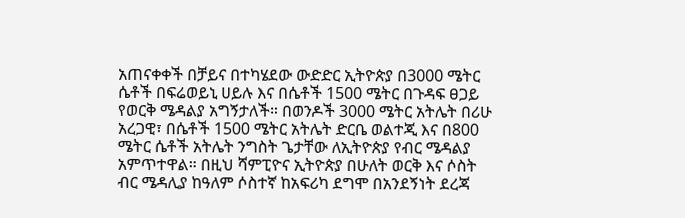አጠናቀቀች በቻይና በተካሄደው ውድድር ኢትዮጵያ በ3000 ሜትር ሴቶች በፍሬወይኒ ሀይሉ እና በሴቶች 1500 ሜትር በጉዳፍ ፀጋይ የወርቅ ሜዳልያ አግኝታለች። በወንዶች 3000 ሜትር አትሌት በሪሁ አረጋዊ፣ በሴቶች 1500 ሜትር አትሌት ድርቤ ወልተጂ እና በ800 ሜትር ሴቶች አትሌት ንግስት ጌታቸው ለኢትዮጵያ የብር ሜዳልያ አምጥተዋል። በዚህ ሻምፒዮና ኢትዮጵያ በሁለት ወርቅ እና ሶስት ብር ሜዳሊያ ከዓለም ሶስተኛ ከአፍሪካ ደግሞ በአንደኝነት ደረጃ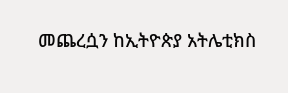መጨረሷን ከኢትዮጵያ አትሌቲክስ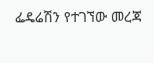ፌዴሬሽን የተገኘው መረጃ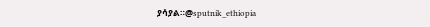ያሳያል።@sputnik_ethiopia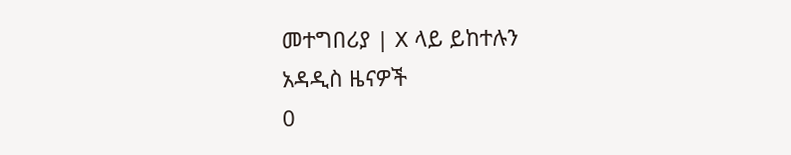መተግበሪያ | X ላይ ይከተሉን
አዳዲስ ዜናዎች
0